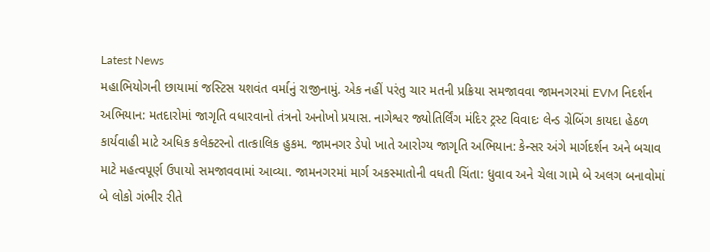Latest News
મહાભિયોગની છાયામાં જસ્ટિસ યશવંત વર્માનું રાજીનામું. એક નહીં પરંતુ ચાર મતની પ્રક્રિયા સમજાવવા જામનગરમાં EVM નિદર્શન અભિયાન: મતદારોમાં જાગૃતિ વધારવાનો તંત્રનો અનોખો પ્રયાસ. નાગેશ્વર જ્યોતિર્લિંગ મંદિર ટ્રસ્ટ વિવાદઃ લેન્ડ ગ્રેબિંગ કાયદા હેઠળ કાર્યવાહી માટે અધિક કલેક્ટરનો તાત્કાલિક હુકમ. જામનગર ડેપો ખાતે આરોગ્ય જાગૃતિ અભિયાન: કેન્સર અંગે માર્ગદર્શન અને બચાવ માટે મહત્વપૂર્ણ ઉપાયો સમજાવવામાં આવ્યા. જામનગરમાં માર્ગ અકસ્માતોની વધતી ચિંતા: ધુવાવ અને ચેલા ગામે બે અલગ બનાવોમાં બે લોકો ગંભીર રીતે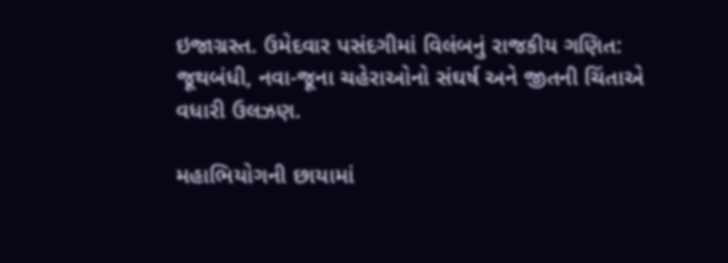ઇજાગ્રસ્ત. ઉમેદવાર પસંદગીમાં વિલંબનું રાજકીય ગણિત: જૂથબંધી, નવા-જૂના ચહેરાઓનો સંઘર્ષ અને જીતની ચિંતાએ વધારી ઉલઝણ.

મહાભિયોગની છાયામાં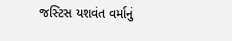જસ્ટિસ યશવંત વર્માનું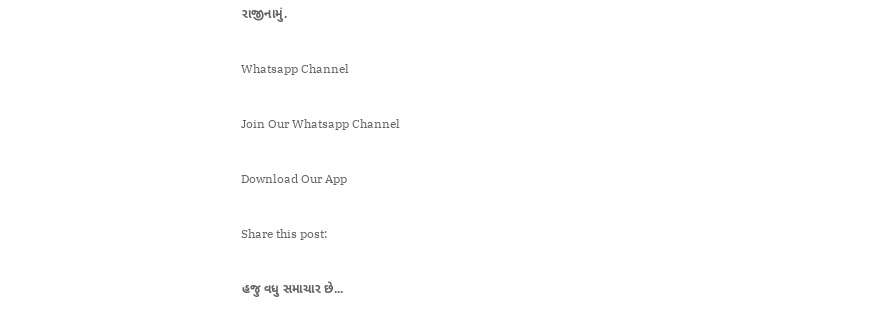રાજીનામું.

Whatsapp Channel

Join Our Whatsapp Channel

Download Our App

Share this post:

હજુ વધુ સમાચાર છે...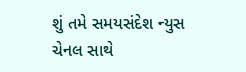શું તમે સમયસંદેશ ન્યુસ ચેનલ સાથે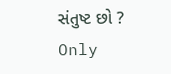સંતુષ્ટ છો ?
Only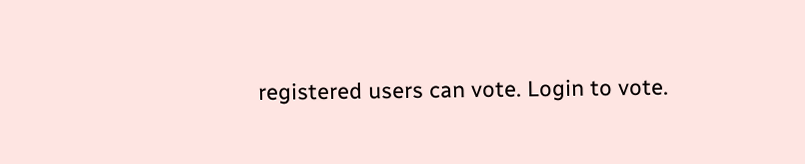registered users can vote. Login to vote.